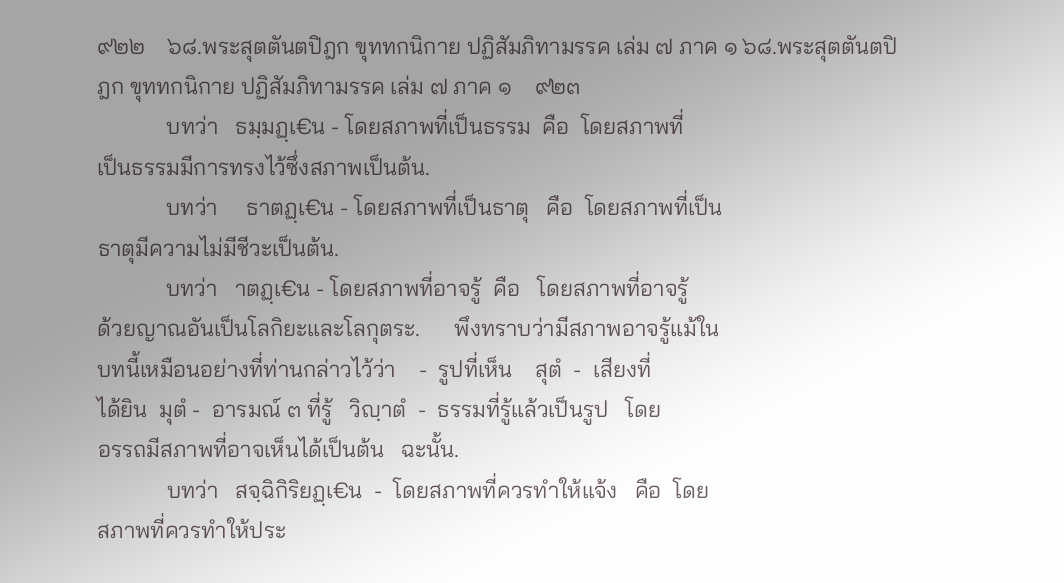๙๒๒    ๖๘.พระสุตตันตปิฎก ขุททกนิกาย ปฏิสัมภิทามรรค เล่ม ๗ ภาค ๑ ๖๘.พระสุตตันตปิฎก ขุททกนิกาย ปฏิสัมภิทามรรค เล่ม ๗ ภาค ๑    ๙๒๓
            บทว่า   ธมฺมฏฺเ€น - โดยสภาพที่เป็นธรรม  คือ  โดยสภาพที่
เป็นธรรมมีการทรงไว้ซึ่งสภาพเป็นต้น.
            บทว่า     ธาตฏฺเ€น - โดยสภาพที่เป็นธาตุ   คือ  โดยสภาพที่เป็น
ธาตุมีความไม่มีชีวะเป็นต้น.
            บทว่า   าตฏฺเ€น - โดยสภาพที่อาจรู้  คือ   โดยสภาพที่อาจรู้
ด้วยญาณอันเป็นโลกิยะและโลกุตระ.      พึงทราบว่ามีสภาพอาจรู้แม้ใน
บทนี้เหมือนอย่างที่ท่านกล่าวไว้ว่า    -  รูปที่เห็น    สุตํ  -  เสียงที่
ได้ยิน  มุตํ -  อารมณ์ ๓ ที่รู้   วิญฺาตํ  -  ธรรมที่รู้แล้วเป็นรูป   โดย
อรรถมีสภาพที่อาจเห็นได้เป็นต้น   ฉะนั้น.
            บทว่า   สจฺฉิกิริยฏฺเ€น  -  โดยสภาพที่ควรทำให้แจ้ง   คือ  โดย
สภาพที่ควรทำให้ประ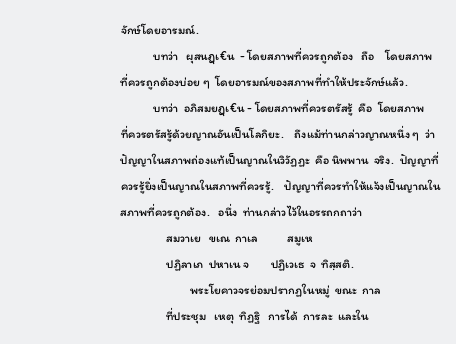จักษ์โดยอารมณ์.
            บทว่า   ผุสนฏฺเ€น  - โดยสภาพที่ควรถูกต้อง   ถือ    โดยสภาพ
ที่ควรถูกต้องบ่อย ๆ  โดยอารมณ์ของสภาพที่ทำให้ประจักษ์แล้ว.
            บทว่า  อภิสมยฏฺเ€น - โดยสภาพที่ควรตรัสรู้  คือ  โดยสภาพ
ที่ควรตรัสรู้ด้วยญาณอันเป็นโลกิยะ.    ถึงแม้ท่านกล่าวญาณหนึ่ง ๆ  ว่า
ปัญญาในสภาพถ่องแท้เป็นญาณในวิวัฏฏะ  คือ นิพพาน  จริง.  ปัญญาที่
ควรรู้ยิ่งเป็นญาณในสภาพที่ควรรู้.    ปัญญาที่ควรทำให้แจ้งเป็นญาณใน
สภาพที่ควรถูกต้อง.   อนึ่ง  ท่านกล่าวไว้ในอรรถกถาว่า
                 สมวาเย   ขเณ  กาเล           สมูเห
                 ปฏิลาเภ  ปหาเน จ        ปฏิเวเธ  จ  ทิสฺสติ.
                          พระโยคาวจรย่อมปรากฏในหมู่  ขณะ  กาล
                 ที่ประชุม   เหตุ  ทิฏฐิ   การได้  การละ  และใน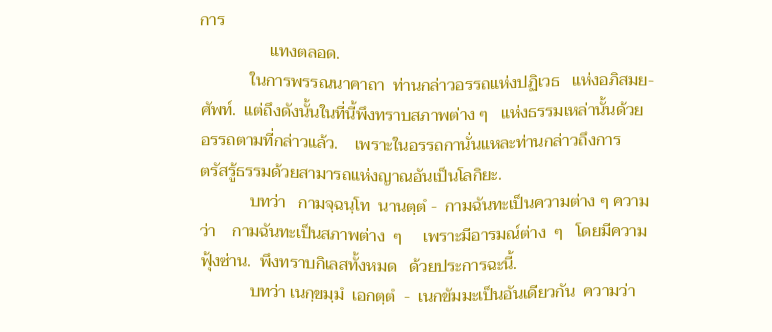การ
                 แทงตลอด.
            ในการพรรณนาคาถา  ท่านกล่าวอรรถแห่งปฏิเวธ   แห่งอภิสมย-
ศัพท์.  แต่ถึงดังนั้นในที่นี้พึงทราบสภาพต่าง ๆ   แห่งธรรมเหล่านั้นด้วย
อรรถตามที่กล่าวแล้ว.    เพราะในอรรถกานั่นแหละท่านกล่าวถึงการ
ตรัสรู้ธรรมด้วยสามารถแห่งญาณอันเป็นโลกิยะ.
            บทว่า   กามจฺฉนฺโท  นานตฺตํ -  กามฉันทะเป็นความต่าง ๆ ความ
ว่า    กามฉันทะเป็นสภาพต่าง  ๆ     เพราะมีอารมณ์ต่าง  ๆ   โดยมีความ
ฟุ้งซ่าน.  พึงทราบกิเลสทั้งหมด   ด้วยประการฉะนี้.
            บทว่า เนกฺขมฺมํ  เอกตฺตํ  -  เนกขัมมะเป็นอันเดียวกัน  ความว่า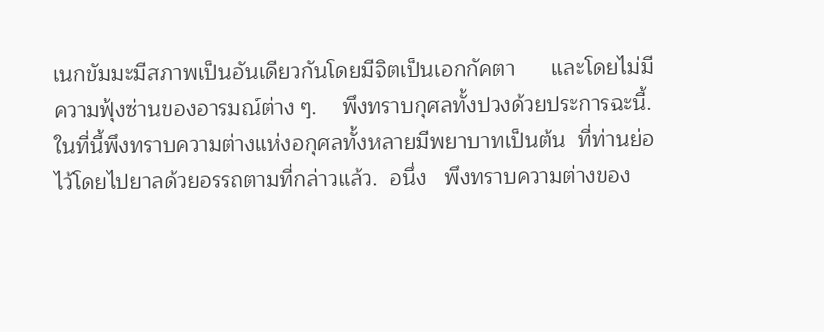เนกขัมมะมีสภาพเป็นอันเดียวกันโดยมีจิตเป็นเอกกัคตา      และโดยไม่มี
ความฟุ้งซ่านของอารมณ์ต่าง ๆ.    พึงทราบกุศลทั้งปวงด้วยประการฉะนี้.
ในที่นี้พึงทราบความต่างแห่งอกุศลทั้งหลายมีพยาบาทเป็นต้น  ที่ท่านย่อ
ไว้โดยไปยาลด้วยอรรถตามที่กล่าวแล้ว.  อนึ่ง   พึงทราบความต่างของ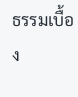ธรรมเบื้อง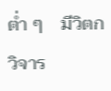ต่ำ ๆ    มีวิตกวิจาร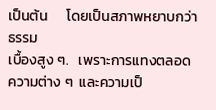เป็นต้น      โดยเป็นสภาพหยาบกว่าธรรม
เบื้องสูง ๆ.   เพราะการแทงตลอดความต่าง ๆ  และความเป็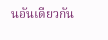นอันเดียวกัน